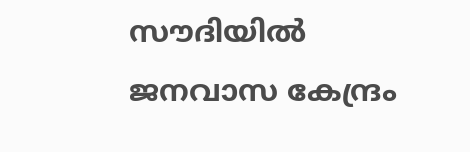സൗദിയില്‍ ജനവാസ കേന്ദ്രം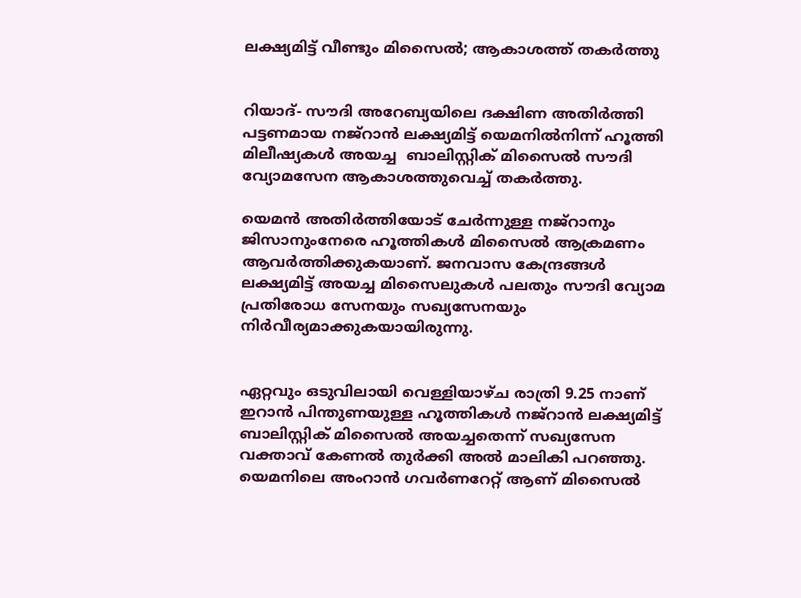ലക്ഷ്യമിട്ട് വീണ്ടും മിസൈല്‍; ആകാശത്ത് തകര്‍ത്തു


റിയാദ്- സൗദി അറേബ്യയിലെ ദക്ഷിണ അതിര്‍ത്തി പട്ടണമായ നജ്‌റാന്‍ ലക്ഷ്യമിട്ട് യെമനില്‍നിന്ന് ഹൂത്തി മിലീഷ്യകള്‍ അയച്ച  ബാലിസ്റ്റിക് മിസൈല്‍ സൗദി വ്യോമസേന ആകാശത്തുവെച്ച് തകര്‍ത്തു.

യെമന്‍ അതിര്‍ത്തിയോട് ചേര്‍ന്നുള്ള നജ്‌റാനും ജിസാനുംനേരെ ഹൂത്തികള്‍ മിസൈല്‍ ആക്രമണം ആവര്‍ത്തിക്കുകയാണ്. ജനവാസ കേന്ദ്രങ്ങള്‍ ലക്ഷ്യമിട്ട് അയച്ച മിസൈലുകള്‍ പലതും സൗദി വ്യോമ പ്രതിരോധ സേനയും സഖ്യസേനയും നിര്‍വീര്യമാക്കുകയായിരുന്നു.


ഏറ്റവും ഒടുവിലായി വെള്ളിയാഴ്ച രാത്രി 9.25 നാണ് ഇറാന്‍ പിന്തുണയുള്ള ഹൂത്തികള്‍ നജ്‌റാന്‍ ലക്ഷ്യമിട്ട് ബാലിസ്റ്റിക് മിസൈല്‍ അയച്ചതെന്ന് സഖ്യസേന വക്താവ് കേണല്‍ തുര്‍ക്കി അല്‍ മാലികി പറഞ്ഞു. യെമനിലെ അംറാന്‍ ഗവര്‍ണറേറ്റ് ആണ് മിസൈല്‍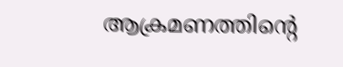ആക്രമണത്തിന്റെ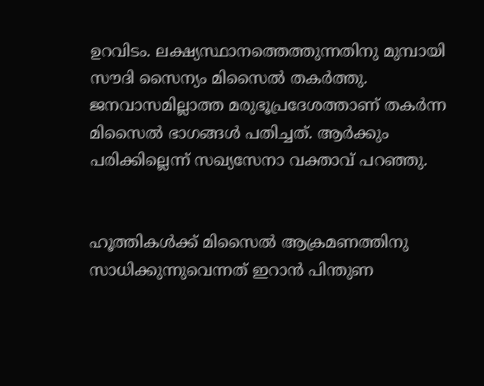ഉറവിടം. ലക്ഷ്യസ്ഥാനത്തെത്തുന്നതിനു മുമ്പായി സൗദി സൈന്യം മിസൈല്‍ തകര്‍ത്തു. ജനവാസമില്ലാത്ത മരുഭൂപ്രദേശത്താണ് തകര്‍ന്ന മിസൈല്‍ ഭാഗങ്ങള്‍ പതിച്ചത്. ആര്‍ക്കും പരിക്കില്ലെന്ന് സഖ്യസേനാ വക്താവ് പറഞ്ഞു.


ഹൂത്തികള്‍ക്ക് മിസൈല്‍ ആക്രമണത്തിനു സാധിക്കുന്നുവെന്നത് ഇറാന്‍ പിന്തുണ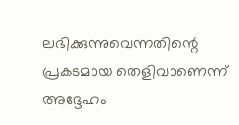ലഭിക്കുന്നുവെന്നതിന്റെ പ്രകടമായ തെളിവാണെന്ന് അദ്ദേഹം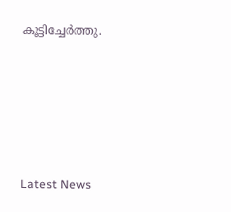കൂട്ടിച്ചേര്‍ത്തു.





Latest News